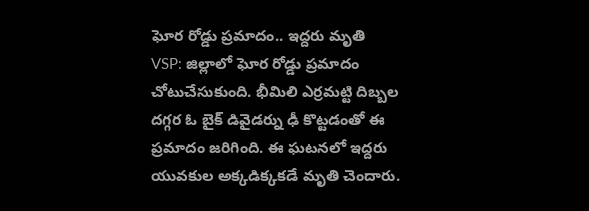ఘోర రోడ్డు ప్రమాదం.. ఇద్దరు మృతి
VSP: జిల్లాలో ఘోర రోడ్డు ప్రమాదం చోటుచేసుకుంది. భీమిలి ఎర్రమట్టి దిబ్బల దగ్గర ఓ బైక్ డివైడర్ను ఢీ కొట్టడంతో ఈ ప్రమాదం జరిగింది. ఈ ఘటనలో ఇద్దరు యువకుల అక్కడిక్కకడే మృతి చెందారు.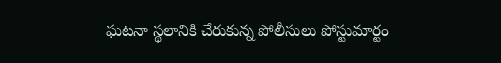ఘటనా స్థలానికి చేరుకున్న పోలీసులు పోస్టుమార్టం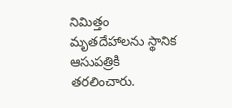నిమిత్తం మృతదేహాలను స్థానిక ఆసుపత్రికి తరలించారు.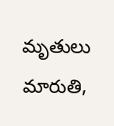మృతులు మారుతి,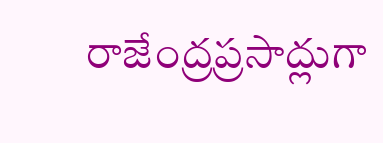రాజేంద్రప్రసాద్లుగా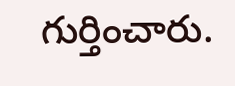గుర్తించారు.